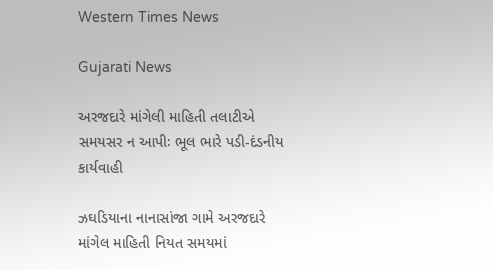Western Times News

Gujarati News

અરજદારે માંગેલી માહિતી તલાટીએ સમયસર ન આપીઃ ભૂલ ભારે પડી-દંડનીય કાર્યવાહી

ઝઘડિયાના નાનાસાંજા ગામે અરજદારે માંગેલ માહિતી નિયત સમયમાં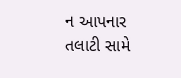ન આપનાર તલાટી સામે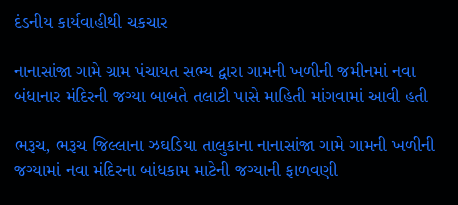દંડનીય કાર્યવાહીથી ચકચાર

નાનાસાંજા ગામે ગ્રામ પંચાયત સભ્ય દ્વારા ગામની ખળીની જમીનમાં નવા બંધાનાર મંદિરની જગ્યા બાબતે તલાટી પાસે માહિતી માંગવામાં આવી હતી

ભરૂચ, ભરૂચ જિલ્લાના ઝઘડિયા તાલુકાના નાનાસાંજા ગામે ગામની ખળીની જગ્યામાં નવા મંદિરના બાંધકામ માટેની જગ્યાની ફાળવણી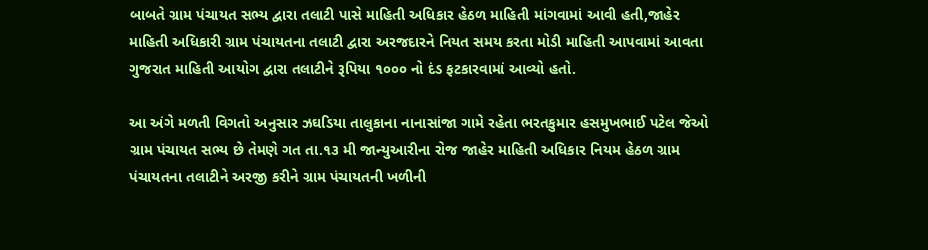બાબતે ગ્રામ પંચાયત સભ્ય દ્વારા તલાટી પાસે માહિતી અધિકાર હેઠળ માહિતી માંગવામાં આવી હતી,જાહેર માહિતી અધિકારી ગ્રામ પંચાયતના તલાટી દ્વારા અરજદારને નિયત સમય કરતા મોડી માહિતી આપવામાં આવતા ગુજરાત માહિતી આયોગ દ્વારા તલાટીને રૂપિયા ૧૦૦૦ નો દંડ ફટકારવામાં આવ્યો હતો.

આ અંગે મળતી વિગતો અનુસાર ઝઘડિયા તાલુકાના નાનાસાંજા ગામે રહેતા ભરતકુમાર હસમુખભાઈ પટેલ જેઓ ગ્રામ પંચાયત સભ્ય છે તેમણે ગત તા.૧૩ મી જાન્યુઆરીના રોજ જાહેર માહિતી અધિકાર નિયમ હેઠળ ગ્રામ પંચાયતના તલાટીને અરજી કરીને ગ્રામ પંચાયતની ખળીની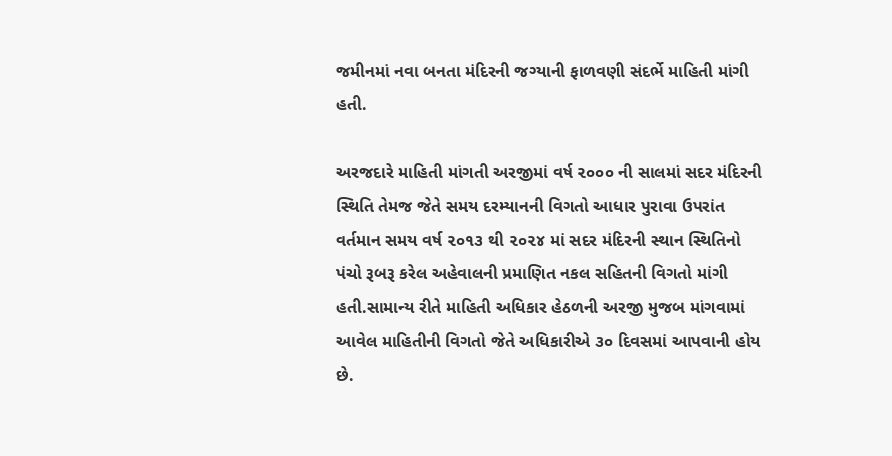જમીનમાં નવા બનતા મંદિરની જગ્યાની ફાળવણી સંદર્ભે માહિતી માંગી હતી.

અરજદારે માહિતી માંગતી અરજીમાં વર્ષ ૨૦૦૦ ની સાલમાં સદર મંદિરની સ્થિતિ તેમજ જેતે સમય દરમ્યાનની વિગતો આધાર પુરાવા ઉપરાંત વર્તમાન સમય વર્ષ ૨૦૧૩ થી ૨૦૨૪ માં સદર મંદિરની સ્થાન સ્થિતિનો પંચો રૂબરૂ કરેલ અહેવાલની પ્રમાણિત નકલ સહિતની વિગતો માંગી હતી.સામાન્ય રીતે માહિતી અધિકાર હેઠળની અરજી મુજબ માંગવામાં આવેલ માહિતીની વિગતો જેતે અધિકારીએ ૩૦ દિવસમાં આપવાની હોય છે.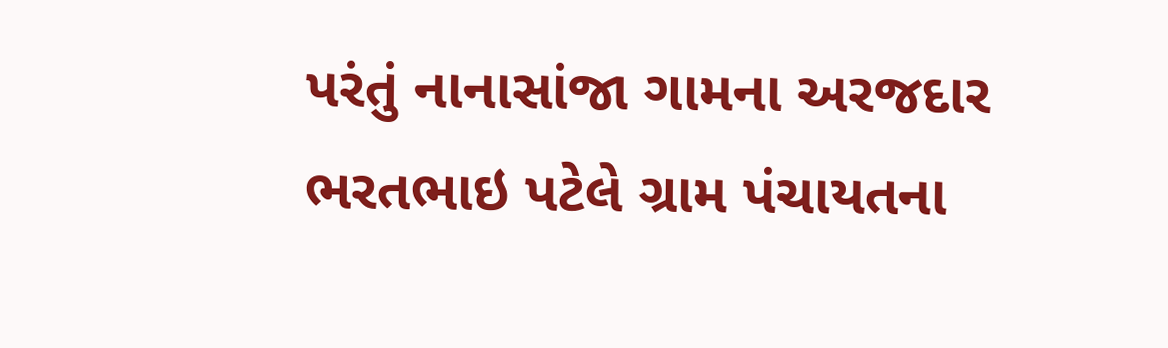પરંતું નાનાસાંજા ગામના અરજદાર ભરતભાઇ પટેલે ગ્રામ પંચાયતના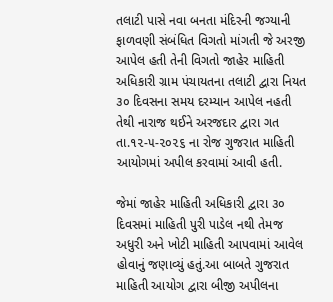તલાટી પાસે નવા બનતા મંદિરની જગ્યાની ફાળવણી સંબંધિત વિગતો માંગતી જે અરજી આપેલ હતી તેની વિગતો જાહેર માહિતી અધિકારી ગ્રામ પંચાયતના તલાટી દ્વારા નિયત ૩૦ દિવસના સમય દરમ્યાન આપેલ નહતી તેથી નારાજ થઈને અરજદાર દ્વારા ગત તા.૧૨-૫-૨૦૨૬ ના રોજ ગુજરાત માહિતી આયોગમાં અપીલ કરવામાં આવી હતી.

જેમાં જાહેર માહિતી અધિકારી દ્વારા ૩૦ દિવસમાં માહિતી પુરી પાડેલ નથી તેમજ અધુરી અને ખોટી માહિતી આપવામાં આવેલ હોવાનું જણાવ્યું હતું.આ બાબતે ગુજરાત માહિતી આયોગ દ્વારા બીજી અપીલના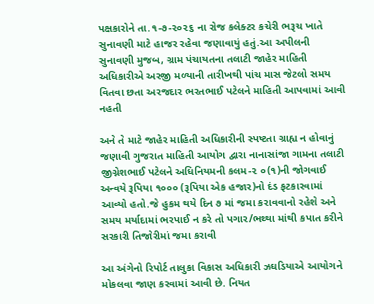પક્ષકારોને તા.૧-૭-૨૦૨૬ ના રોજ કલેક્ટર કચેરી ભરૂચ ખાતે સુનાવણી માટે હાજર રહેવા જણાવાયું હતું.આ અપીલની સુનાવણી મુજબ, ગ્રામ પંચાયતના તલાટી જાહેર માહિતી અધિકારીએ અરજી મળ્યાની તારીખથી પાંચ માસ જેટલો સમય વિતવા છતા અરજદાર ભરતભાઈ પટેલને માહિતી આપવામાં આવી નહતી

અને તે માટે જાહેર માહિતી અધિકારીની સ્પષ્ટતા ગ્રાહ્ય ન હોવાનું જણાવી ગુજરાત માહિતી આયોગ દ્વારા નાનાસાંજા ગામના તલાટી જીગ્નેશભાઈ પટેલને અધિનિયમની કલમ-૨ ૦(૧)ની જોગવાઈ અન્વયે રૂપિયા ૧૦૦૦ (રૂપિયા એક હજાર)નો દંડ ફટકારવામાં આવ્યો હતો.જે હુકમ થયે દિન ૭ માં જમા કરાવવાનો રહેશે અને સમય મર્યાદામાં ભરપાઈ ન કરે તો પગાર/ભથ્થા માંથી કપાત કરીને સરકારી તિજોરીમાં જમા કરાવી

આ અંગેનો રિપોર્ટ તાલુકા વિકાસ અધિકારી ઝઘડિયાએ આયોગને મોકલવા જાણ કરવામાં આવી છે. નિયત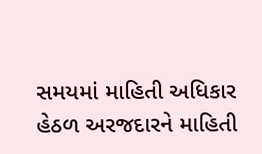સમયમાં માહિતી અધિકાર હેઠળ અરજદારને માહિતી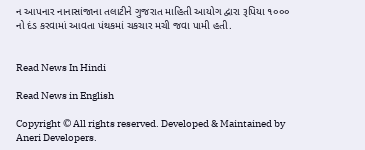ન આપનાર નાનાસાંજાના તલાટીને ગુજરાત માહિતી આયોગ દ્વારા રૂપિયા ૧૦૦૦ નો દંડ કરવામાં આવતા પંથકમાં ચકચાર મચી જવા પામી હતી.


Read News In Hindi

Read News in English

Copyright © All rights reserved. Developed & Maintained by Aneri Developers.